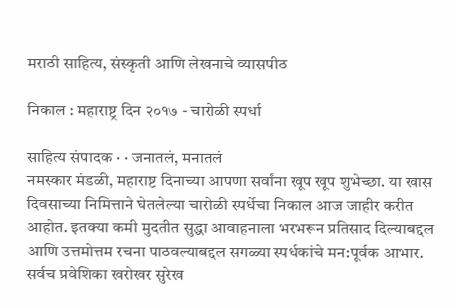मराठी साहित्य, संस्कृती आणि लेखनाचे व्यासपीठ

निकाल : महाराष्ट्र दिन २०१७ - चारोळी स्पर्धा

साहित्य संपादक · · जनातलं, मनातलं
नमस्कार मंडळी, महाराष्ट दिनाच्या आपणा सर्वांना खूप खूप शुभेच्छा. या खास दिवसाच्या निमित्ताने घेतलेल्या चारोळी स्पर्धेचा निकाल आज जाहीर करीत आहोत. इतक्या कमी मुदतीत सुद्धा आवाहनाला भरभरून प्रतिसाद दिल्याबद्दल आणि उत्तमोत्तम रचना पाठवल्याबद्दल सगळ्या स्पर्धकांचे मन:पूर्वक आभार. सर्वच प्रवेशिका खरोखर सुरेख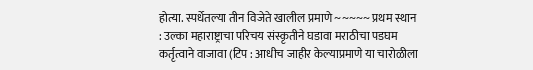होत्या. स्पर्धेतल्या तीन विजेते खालील प्रमाणे ~~~~~ प्रथम स्थान : उल्का महाराष्ट्राचा परिचय संस्कृतीने घडावा मराठीचा पडघम कर्तृत्वाने वाजावा (टिप : आधीच जाहीर केल्याप्रमाणे या चारोळीला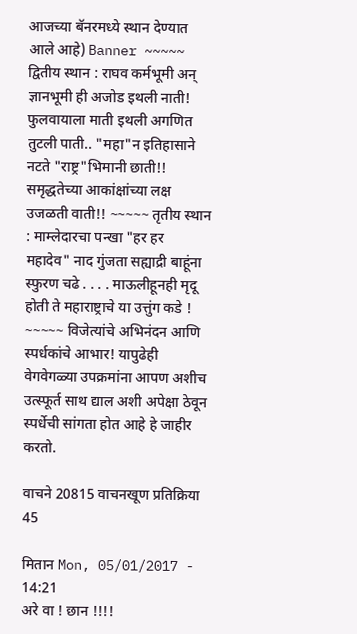आजच्या बॅनरमध्ये स्थान देण्यात आले आहे) Banner ~~~~~ द्वितीय स्थान : राघव कर्मभूमी अन् ज्ञानभूमी ही अजोड इथली नाती! फुलवायाला माती इथली अगणित तुटली पाती.. "महा"न इतिहासाने नटते "राष्ट्र"भिमानी छाती!! समृद्धतेच्या आकांक्षांच्या लक्ष उजळती वाती!! ~~~~~ तृतीय स्थान : माम्लेदारचा पन्खा "हर हर महादेव" नाद गुंजता सह्याद्री बाहूंना स्फुरण चढे . . . . माऊलीहूनही मृदू होती ते महाराष्ट्राचे या उत्तुंग कडे ! ~~~~~ विजेत्यांचे अभिनंदन आणि स्पर्धकांचे आभार! यापुढेही वेगवेगळ्या उपक्रमांना आपण अशीच उत्स्फूर्त साथ द्याल अशी अपेक्षा ठेवून स्पर्धेची सांगता होत आहे हे जाहीर करतो.

वाचने 20815 वाचनखूण प्रतिक्रिया 45

मितान Mon, 05/01/2017 - 14:21
अरे वा ! छान !!!!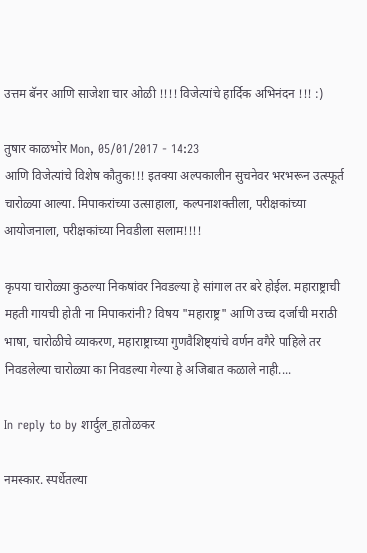उत्तम बॅनर आणि साजेशा चार ओळी !!!! विजेत्यांचे हार्दिक अभिनंदन !!! :)

तुषार काळभोर Mon, 05/01/2017 - 14:23
आणि विजेत्यांचे विशेष कौतुक!!! इतक्या अल्पकालीन सुचनेवर भरभरून उत्स्फूर्त चारोळ्या आल्या. मिपाकरांच्या उत्साहाला, कल्पनाशक्तीला, परीक्षकांच्या आयोजनाला, परीक्षकांच्या निवडीला सलाम!!!!

कृपया चारोळ्या कुठल्या निकषांवर निवडल्या हे सांगाल तर बरे होईल. महाराष्ट्राची महती गायची होती ना मिपाकरांनी? विषय "महाराष्ट्र" आणि उच्च दर्जाची मराठी भाषा, चारोळीचे व्याकरण, महाराष्ट्राच्या गुणवैशिष्ट्यांचे वर्णन वगैरे पाहिले तर निवडलेल्या चारोळ्या का निवडल्या गेल्या हे अजिबात कळाले नाही....

In reply to by शार्दुल_हातोळकर

नमस्कार. स्पर्धेतल्या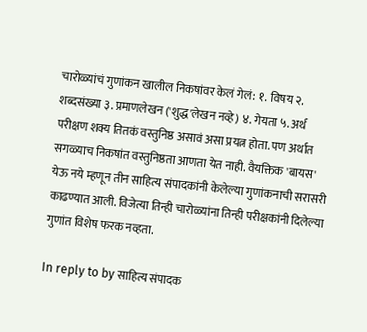चारोळ्यांचं गुणांकन खालील निकषांवर केलं गेलं: १. विषय २. शब्दसंख्या ३. प्रमाणलेखन ('शुद्ध'लेखन नव्हे) ४. गेयता ५. अर्थ परीक्षण शक्य तितकं वस्तुनिष्ठ असावं असा प्रयत्न होता. पण अर्थात सगळ्याच निकषांत वस्तुनिष्ठता आणता येत नाही. वैयक्तिक 'बायस' येऊ नये म्हणून तीन साहित्य संपादकांनी केलेल्या गुणांकनाची सरासरी काढण्यात आली. विजेत्या तिन्ही चारोळ्यांना तिन्ही परीक्षकांनी दिलेल्या गुणांत विशेष फरक नव्हता.

In reply to by साहित्य संपादक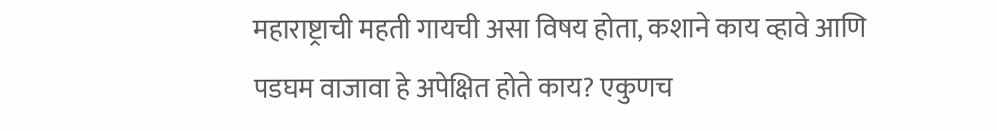महाराष्ट्राची महती गायची असा विषय होता, कशाने काय व्हावे आणि पडघम वाजावा हे अपेक्षित होते काय? एकुणच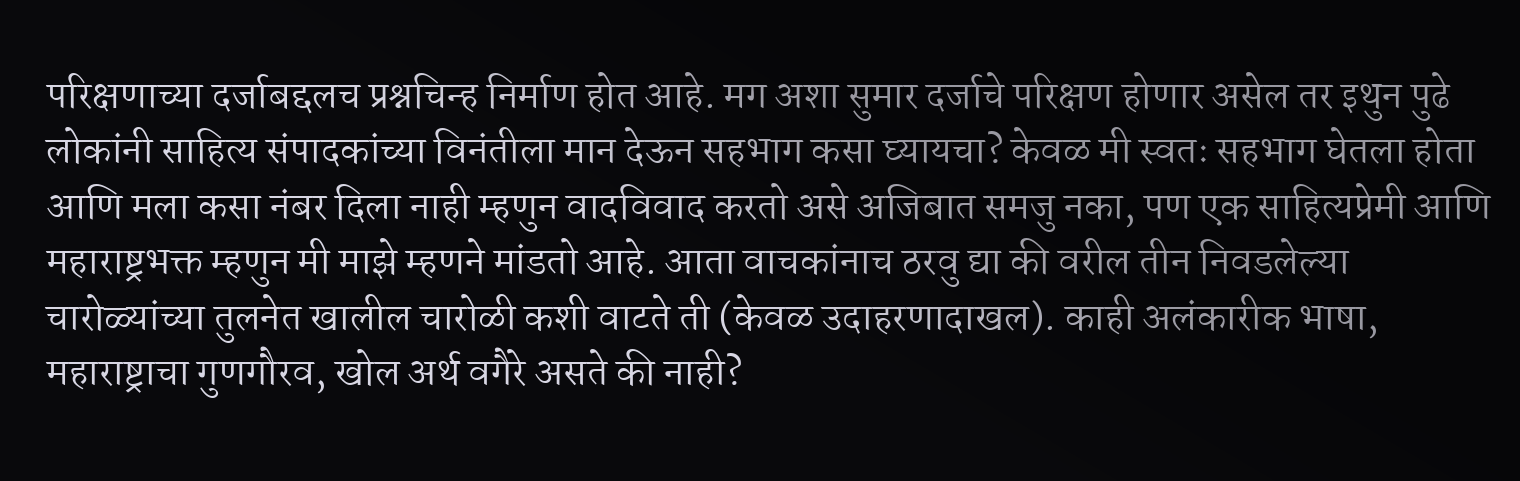परिक्षणाच्या दर्जाबद्दलच प्रश्नचिन्ह निर्माण होत आहे. मग अशा सुमार दर्जाचे परिक्षण होणार असेल तर इथुन पुढे लोकांनी साहित्य संपादकांच्या विनंतीला मान देऊन सहभाग कसा घ्यायचा? केवळ मी स्वतः सहभाग घेतला होता आणि मला कसा नंबर दिला नाही म्हणुन वादविवाद करतो असे अजिबात समजु नका, पण एक साहित्यप्रेमी आणि महाराष्ट्रभक्त म्हणुन मी माझे म्हणने मांडतो आहे. आता वाचकांनाच ठरवु द्या की वरील तीन निवडलेल्या चारोळ्यांच्या तुलनेत खालील चारोळी कशी वाटते ती (केवळ उदाहरणादाखल). काही अलंकारीक भाषा, महाराष्ट्राचा गुणगौरव, खोल अर्थ वगैरे असते की नाही?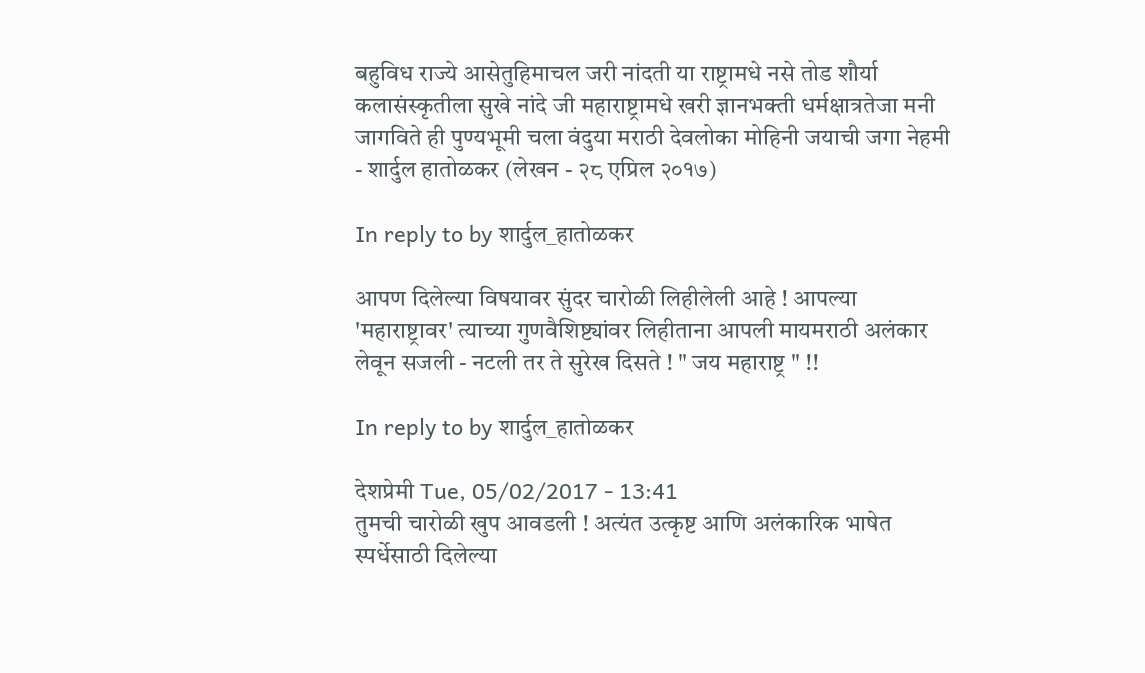बहुविध राज्ये आसेतुहिमाचल जरी नांदती या राष्ट्रामधे नसे तोड शौर्या कलासंस्कृतीला सुखे नांदे जी महाराष्ट्रामधे खरी ज्ञानभक्ती धर्मक्षात्रतेजा मनी जागविते ही पुण्यभूमी चला वंदुया मराठी देवलोका मोहिनी जयाची जगा नेहमी - शार्दुल हातोळकर (लेखन - २८ एप्रिल २०१७)

In reply to by शार्दुल_हातोळकर

आपण दिलेल्या विषयावर सुंदर चारोळी लिहीलेली आहे ! आपल्या 'महाराष्ट्रावर' त्याच्या गुणवैशिष्ट्यांवर लिहीताना आपली मायमराठी अलंकार लेवून सजली - नटली तर ते सुरेख दिसते ! " जय महाराष्ट्र " !!

In reply to by शार्दुल_हातोळकर

देशप्रेमी Tue, 05/02/2017 - 13:41
तुमची चारोळी खुप आवडली ! अत्यंत उत्कृष्ट आणि अलंकारिक भाषेत स्पर्धेसाठी दिलेल्या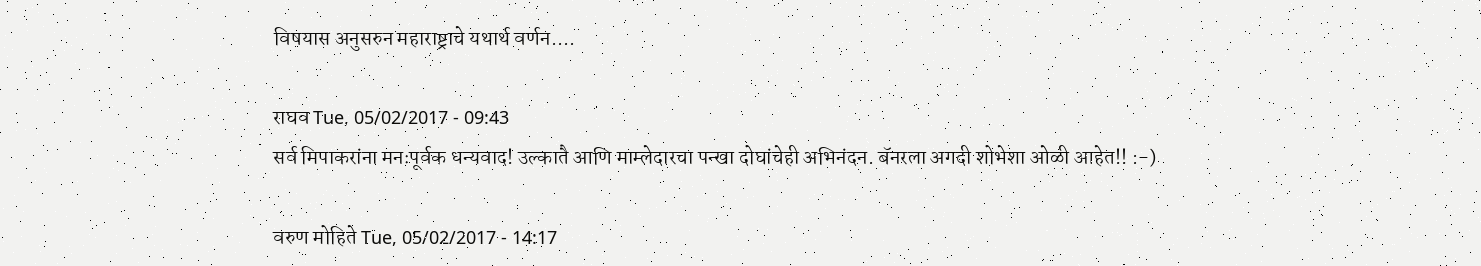विषयास अनुसरुन महाराष्ट्राचे यथार्थ वर्णन....

राघव Tue, 05/02/2017 - 09:43
सर्व मिपाकरांना मनःपूर्वक धन्यवाद! उल्कातै आणि माम्लेदारचा पन्खा दोघांचेही अभिनंदन. बॅनरला अगदी शोभेशा ओळी आहेत!! :-)

वरुण मोहिते Tue, 05/02/2017 - 14:17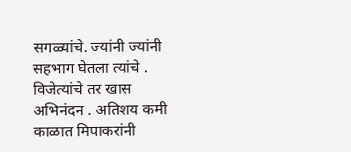सगळ्यांचे. ज्यांनी ज्यांनी सहभाग घेतला त्यांचे . विजेत्यांचे तर खास अभिनंदन . अतिशय कमी काळात मिपाकरांनी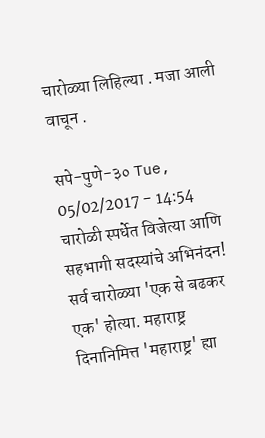चारोळ्या लिहिल्या . मजा आली वाचून .

सपे-पुणे-३० Tue, 05/02/2017 - 14:54
चारोळी स्पर्धेत विजेत्या आणि सहभागी सदस्यांचे अभिनंदन! सर्व चारोळ्या 'एक से बढकर एक' होत्या. महाराष्ट्र दिनानिमित्त 'महाराष्ट्र' ह्या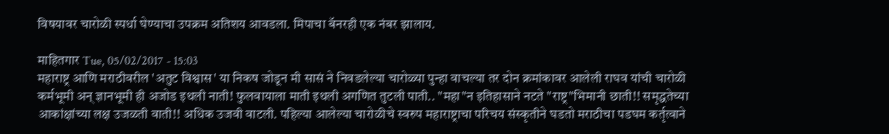विषयावर चारोळी स्पर्धा घेण्याचा उपक्रम अतिशय आवडला. मिपाचा बॅनरही एक नंबर झालाय.

माहितगार Tue, 05/02/2017 - 15:03
महाराष्ट्र आणि मराठीवरील 'अतुट विश्वास' या निकष जोडून मी सासं ने निवडलेल्या चारोळ्या पुन्हा वाचल्या तर दोन क्रमांकावर आलेली राघव यांची चारोळी कर्मभूमी अन् ज्ञानभूमी ही अजोड इथली नाती! फुलवायाला माती इथली अगणित तुटली पाती.. "महा"न इतिहासाने नटते "राष्ट्र"भिमानी छाती!! समृद्धतेच्या आकांक्षांच्या लक्ष उजळती वाती!! अधिक उजवी वाटली. पहिल्या आलेल्या चारोळीचे स्वरुप महाराष्ट्राचा परिचय संस्कृतीने घडतो मराठीचा पडघम कर्तृत्वाने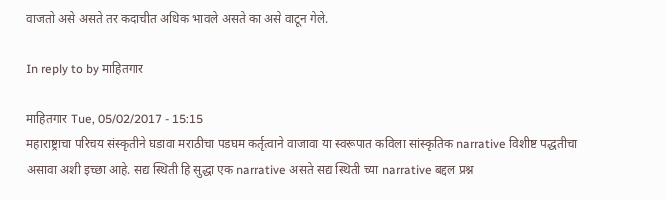वाजतो असे असते तर कदाचीत अधिक भावले असते का असे वाटून गेले.

In reply to by माहितगार

माहितगार Tue, 05/02/2017 - 15:15
महाराष्ट्राचा परिचय संस्कृतीने घडावा मराठीचा पडघम कर्तृत्वाने वाजावा या स्वरूपात कविला सांस्कृतिक narrative विशीष्ट पद्धतीचा असावा अशी इच्छा आहे. सद्य स्थिती हि सुद्धा एक narrative असते सद्य स्थिती च्या narrative बद्दल प्रश्न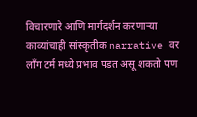विचारणारे आणि मार्गदर्शन करणार्‍या काव्यांचाही सांस्कृतीक narrative वर लाँग टर्म मध्ये प्रभाव पडत असू शकतो पण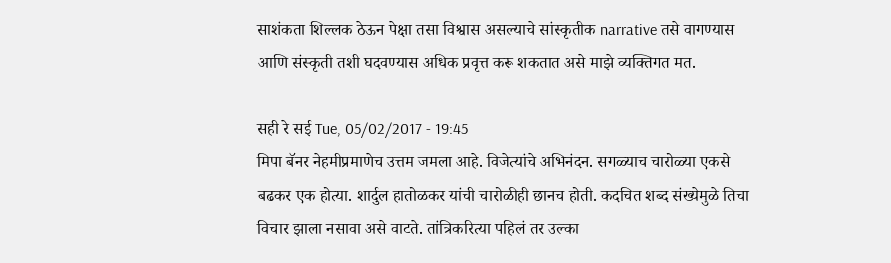साशंकता शिल्लक ठेऊन पेक्षा तसा विश्वास असल्याचे सांस्कृतीक narrative तसे वागण्यास आणि संस्कृती तशी घदवण्यास अधिक प्रवृत्त करू शकतात असे माझे व्यक्तिगत मत.

सही रे सई Tue, 05/02/2017 - 19:45
मिपा बॅनर नेहमीप्रमाणेच उत्तम जमला आहे. विजेत्यांचे अभिनंदन. सगळ्याच चारोळ्या एकसे बढकर एक होत्या. शार्दुल हातोळकर यांची चारोळीही छानच होती. कदचित शब्द संख्येमुळे तिचा विचार झाला नसावा असे वाटते. तांत्रिकरित्या पहिलं तर उल्का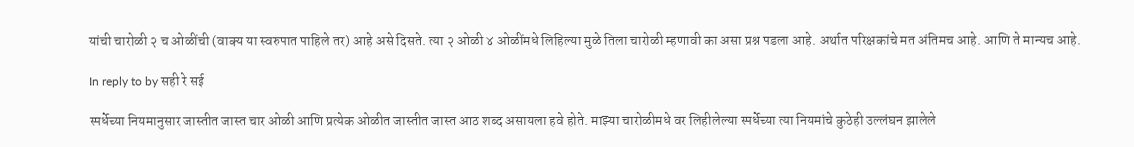यांची चारोळी २ च ओळींची (वाक्य या स्वरुपात पाहिले तर) आहे असे दिसते. त्या २ ओळी ४ ओळींमधे लिहिल्या मुळे तिला चारोळी म्हणावी का असा प्रश्न पडला आहे. अर्थात परिक्षकांचे मत अंतिमच आहे. आणि ते मान्यच आहे.

In reply to by सही रे सई

स्पर्धेच्या नियमानुसार जास्तीत जास्त चार ओळी आणि प्रत्येक ओळीत जास्तीत जास्त आठ शब्द असायला हवे होते. माझ्या चारोळीमधे वर लिहीलेल्या स्पर्धेच्या त्या नियमांचे कुठेही उल्लंघन झालेले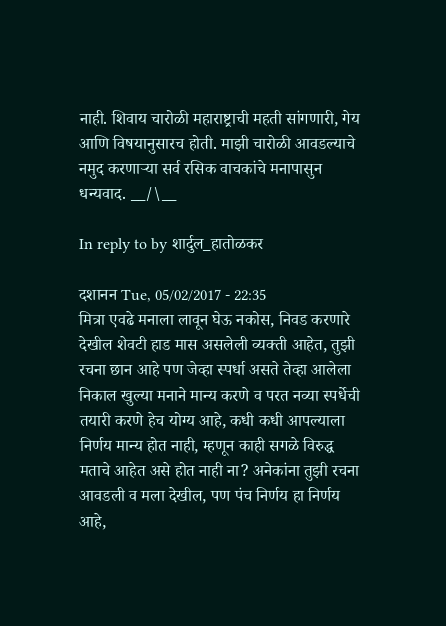नाही. शिवाय चारोळी महाराष्ट्राची महती सांगणारी, गेय आणि विषयानुसारच होती. माझी चारोळी आवडल्याचे नमुद करणाऱ्या सर्व रसिक वाचकांचे मनापासुन धन्यवाद. __/\__

In reply to by शार्दुल_हातोळकर

दशानन Tue, 05/02/2017 - 22:35
मित्रा एवढे मनाला लावून घेऊ नकोस, निवड करणारे देखील शेवटी हाड मास असलेली व्यक्ती आहेत, तुझी रचना छान आहे पण जेव्हा स्पर्धा असते तेव्हा आलेला निकाल खुल्या मनाने मान्य करणे व परत नव्या स्पर्धेची तयारी करणे हेच योग्य आहे, कधी कधी आपल्याला निर्णय मान्य होत नाही, म्हणून काही सगळे विरुद्ध मताचे आहेत असे होत नाही ना? अनेकांना तुझी रचना आवडली व मला देखील, पण पंच निर्णय हा निर्णय आहे,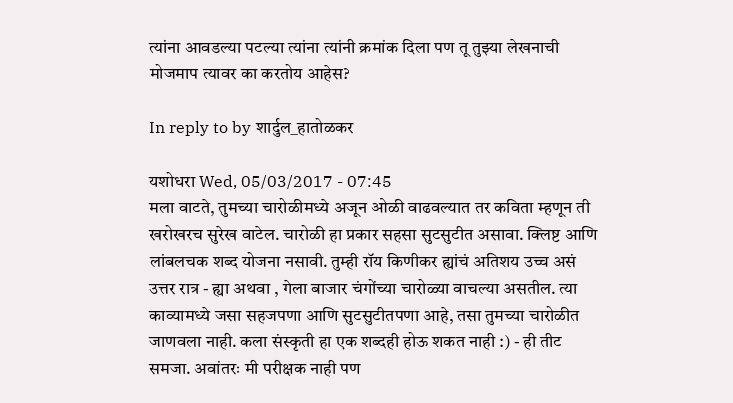त्यांना आवडल्या पटल्या त्यांना त्यांनी क्रमांक दिला पण तू तुझ्या लेखनाची मोजमाप त्यावर का करतोय आहेस?

In reply to by शार्दुल_हातोळकर

यशोधरा Wed, 05/03/2017 - 07:45
मला वाटते, तुमच्या चारोळीमध्ये अजून ओळी वाढवल्यात तर कविता म्हणून ती खरोखरच सुरेख वाटेल. चारोळी हा प्रकार सहसा सुटसुटीत असावा. क्लिष्ट आणि लांबलचक शब्द योजना नसावी. तुम्ही रॉय किणीकर ह्यांचं अतिशय उच्च असं उत्तर रात्र - ह्या अथवा , गेला बाजार चंगोंच्या चारोळ्या वाचल्या असतील. त्या काव्यामध्ये जसा सहजपणा आणि सुटसुटीतपणा आहे, तसा तुमच्या चारोळीत जाणवला नाही. कला संस्कृती हा एक शब्दही होऊ शकत नाही :) - ही तीट समजा. अवांतरः मी परीक्षक नाही पण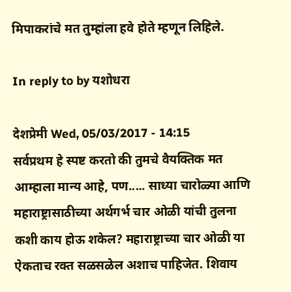मिपाकरांचे मत तुम्हांला हवे होते म्हणून लिहिले.

In reply to by यशोधरा

देशप्रेमी Wed, 05/03/2017 - 14:15
सर्वप्रथम हे स्पष्ट करतो की तुमचे वैयक्तिक मत आम्हाला मान्य आहे, पण..... साध्या चारोळ्या आणि महाराष्ट्रासाठीच्या अर्थगर्भ चार ओळी यांची तुलना कशी काय होऊ शकेल? महाराष्ट्राच्या चार ओळी या ऐकताच रक्त सळसळेल अशाच पाहिजेत. शिवाय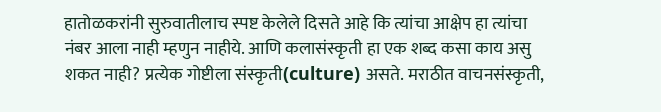हातोळकरांनी सुरुवातीलाच स्पष्ट केलेले दिसते आहे कि त्यांचा आक्षेप हा त्यांचा नंबर आला नाही म्हणुन नाहीये. आणि कलासंस्कृती हा एक शब्द कसा काय असु शकत नाही? प्रत्येक गोष्टीला संस्कृती(culture) असते. मराठीत वाचनसंस्कृती,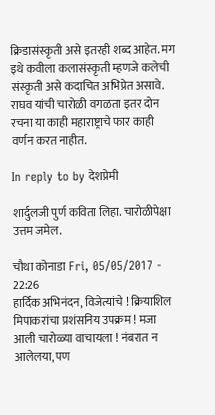क्रिडासंस्कृती असे इतरही शब्द आहेत. मग इथे कवीला कलासंस्कृती म्हणजे कलेची संस्कृती असे कदाचित अभिप्रेत असावे. राघव यांची चारोळी वगळता इतर दोन रचना या काही महाराष्ट्राचे फार काही वर्णन करत नाहीत.

In reply to by देशप्रेमी

शार्दुलजी पुर्ण कविता लिहा. चारोळीपेक्षा उत्तम जमेल.

चौथा कोनाडा Fri, 05/05/2017 - 22:26
हार्दिक अभिनंदन, विजेत्यांचे ! क्रियाशिल मिपाकरांचा प्रशंसनिय उपक्रम ! मजा आली चारोळ्या वाचायला ! नंबरात न आलेलया, पण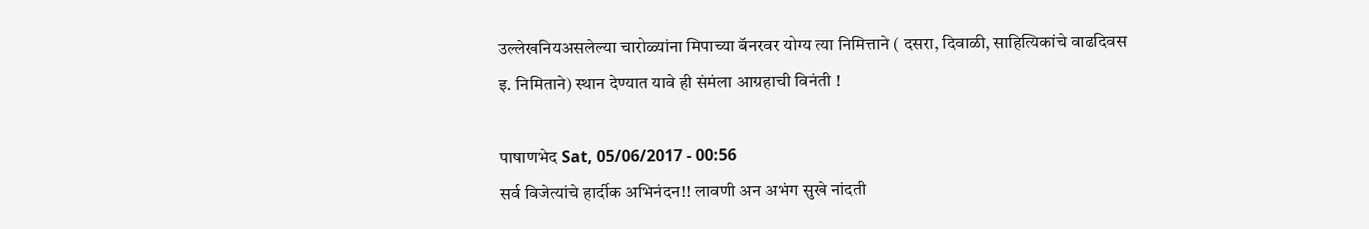उल्लेखनियअसलेल्या चारोळ्यांना मिपाच्या बॅनरवर योग्य त्या निमित्ताने ( दसरा, दिवाळी, साहित्यिकांचे वाढदिवस इ. निमिताने) स्थान देण्यात यावे ही संमंला आग्रहाची विनंती !

पाषाणभेद Sat, 05/06/2017 - 00:56
सर्व विजेत्यांचे हार्दीक अभिनंदन!! लावणी अन अभंग सुखे नांदती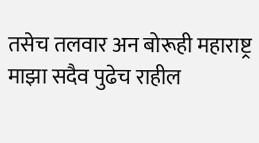तसेच तलवार अन बोरूही महाराष्ट्र माझा सदैव पुढेच राहील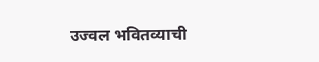उज्वल भवितव्याची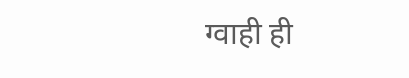ग्वाही ही